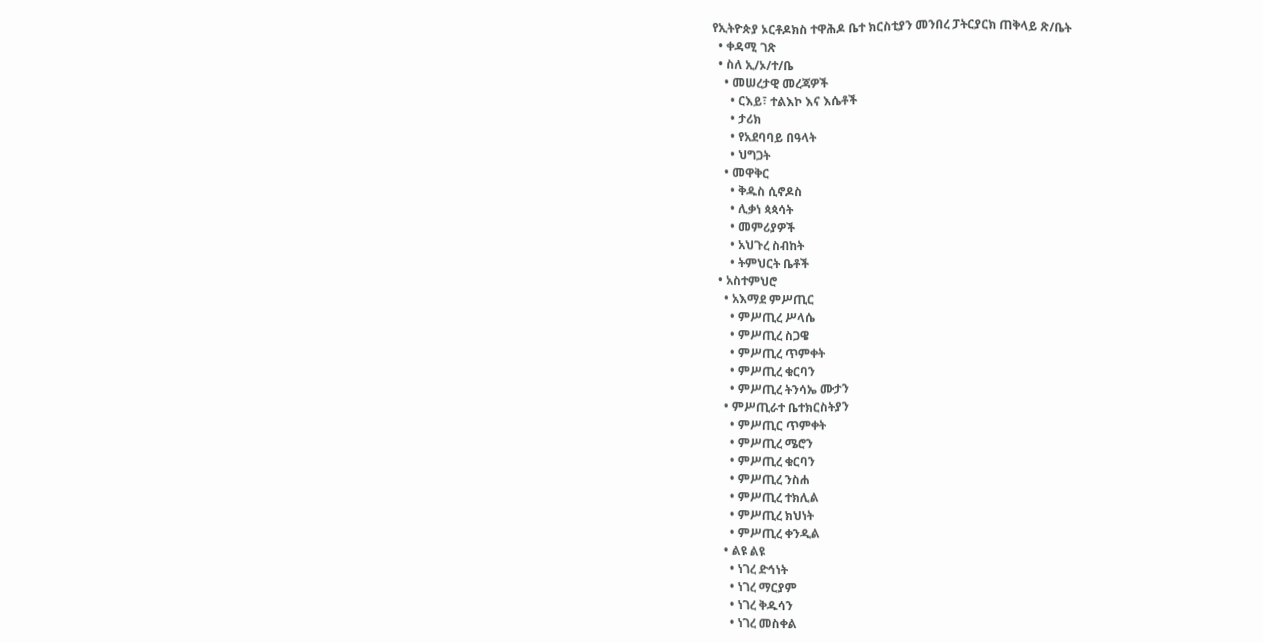የኢትዮጵያ ኦርቶዶክስ ተዋሕዶ ቤተ ክርስቲያን መንበረ ፓትርያርክ ጠቅላይ ጽ/ቤት
  • ቀዳሚ ገጽ
  • ስለ ኢ/ኦ/ተ/ቤ
    • መሠረታዊ መረጃዎች
      • ርእይ፣ ተልእኮ እና እሴቶች
      • ታሪክ
      • የአደባባይ በዓላት
      • ህግጋት
    • መዋቅር
      • ቅዱስ ሲኖዶስ
      • ሊቃነ ጳጳሳት
      • መምሪያዎች
      • አህጉረ ስብከት
      • ትምህርት ቤቶች
  • አስተምህሮ
    • አእማደ ምሥጢር
      • ምሥጢረ ሥላሴ
      • ምሥጢረ ስጋዌ
      • ምሥጢረ ጥምቀት
      • ምሥጢረ ቁርባን
      • ምሥጢረ ትንሳኤ ሙታን
    • ምሥጢራተ ቤተክርስትያን
      • ምሥጢር ጥምቀት
      • ምሥጢረ ሜሮን
      • ምሥጢረ ቁርባን
      • ምሥጢረ ንስሐ
      • ምሥጢረ ተክሊል
      • ምሥጢረ ክህነት
      • ምሥጢረ ቀንዲል
    • ልዩ ልዩ
      • ነገረ ድኅነት
      • ነገረ ማርያም
      • ነገረ ቅዱሳን
      • ነገረ መስቀል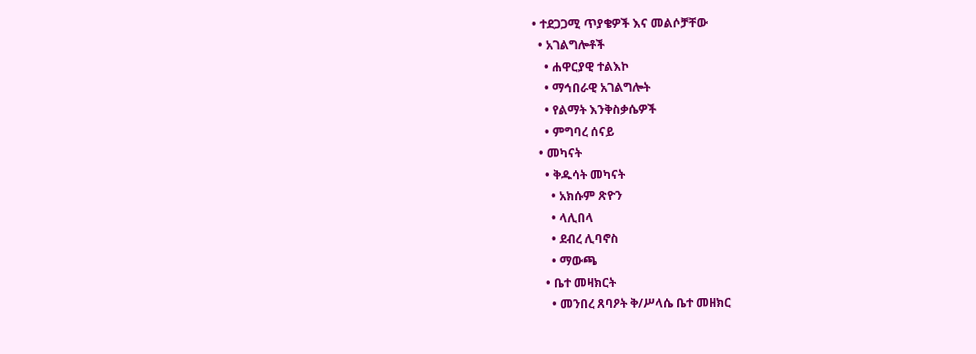• ተደጋጋሚ ጥያቄዎች እና መልሶቻቸው
  • አገልግሎቶች
    • ሐዋርያዊ ተልእኮ
    • ማኅበራዊ አገልግሎት
    • የልማት እንቅስቃሴዎች
    • ምግባረ ሰናይ
  • መካናት
    • ቅዱሳት መካናት
      • አክሱም ጽዮን
      • ላሊበላ
      • ደብረ ሊባኖስ
      • ማውጫ
    • ቤተ መዛክርት
      • መንበረ ጸባዖት ቅ/ሥላሴ ቤተ መዘክር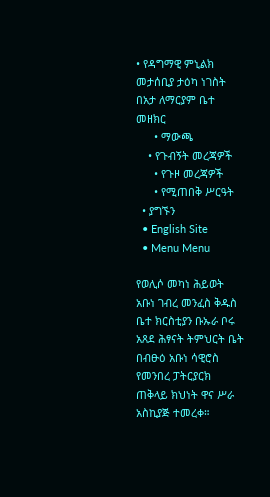• የዳግማዊ ምኒልክ መታሰቢያ ታዕካ ነገስት በአታ ለማርያም ቤተ መዘክር
      • ማውጫ
    • የጉብኝት መረጃዎች
      • የጉዞ መረጃዎች
      • የሚጠበቅ ሥርዓት
  • ያግኙን
  • English Site
  • Menu Menu

የወሊሶ መካነ ሕይወት አቡነ ገብረ መንፈስ ቅዱስ ቤተ ክርስቲያን ቡኡራ ቦሩ አጸደ ሕፃናት ትምህርት ቤት በብፁዕ አቡነ ሳዊሮስ የመንበረ ፓትርያርክ ጠቅላይ ክህነት ዋና ሥራ አስኪያጅ ተመረቀ።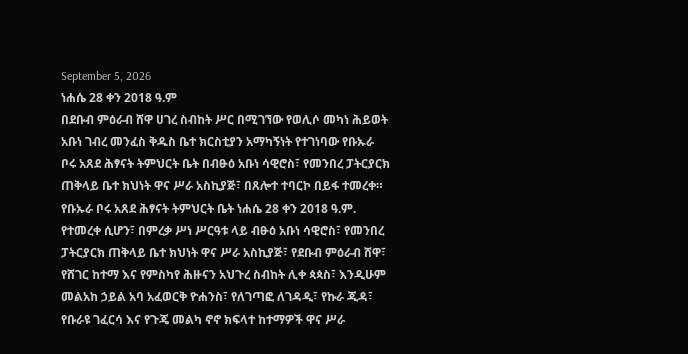September 5, 2026
ነሐሴ 28 ቀን 2018 ዓ.ም
በደቡብ ምዕራብ ሸዋ ሀገረ ስብከት ሥር በሚገኘው የወሊሶ መካነ ሕይወት አቡነ ገብረ መንፈስ ቅዱስ ቤተ ክርስቲያን አማካኝነት የተገነባው የቡኡራ ቦሩ አጸደ ሕፃናት ትምህርት ቤት በብፁዕ አቡነ ሳዊሮስ፣ የመንበረ ፓትርያርክ ጠቅላይ ቤተ ክህነት ዋና ሥራ አስኪያጅ፣ በጸሎተ ተባርኮ በይፋ ተመረቀ።
የቡኡራ ቦሩ አጸደ ሕፃናት ትምህርት ቤት ነሐሴ 28 ቀን 2018 ዓ.ም. የተመረቀ ሲሆን፣ በምረቃ ሥነ ሥርዓቱ ላይ ብፁዕ አቡነ ሳዊሮስ፣ የመንበረ ፓትርያርክ ጠቅላይ ቤተ ክህነት ዋና ሥራ አስኪያጅ፣ የደቡብ ምዕራብ ሸዋ፣ የሸገር ከተማ እና የምስካየ ሕዙናን አህጉረ ስብከት ሊቀ ጳጳስ፣ እንዲሁም መልአከ ኃይል አባ አፈወርቅ ዮሐንስ፣ የለገጣፎ ለገዳዲ፣ የኩራ ጂዳ፣ የቡራዩ ገፈርሳ እና የጉጄ መልካ ኖኖ ክፍላተ ከተማዎች ዋና ሥራ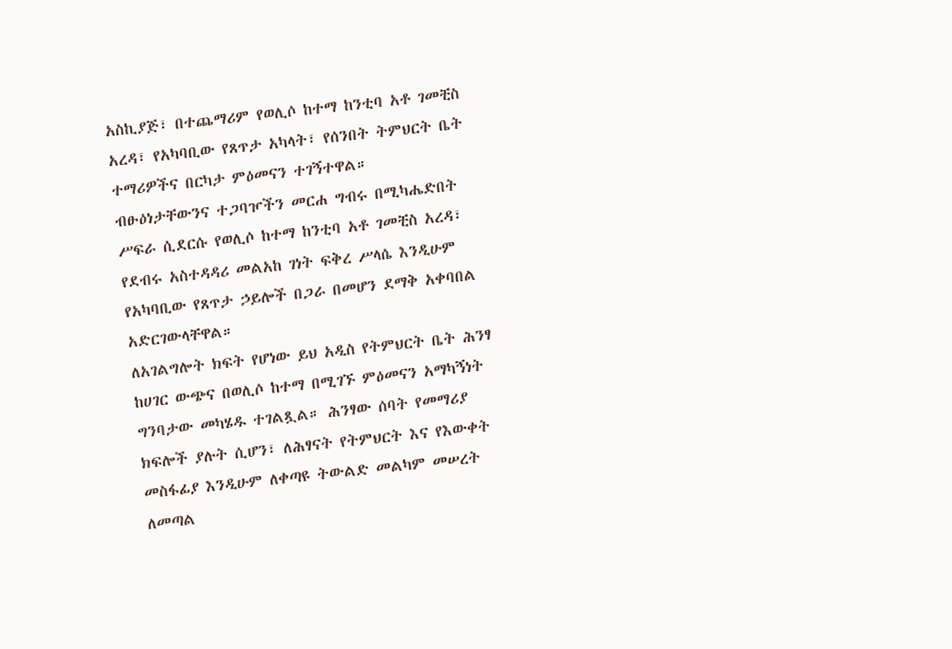አስኪያጅ፣ በተጨማሪም የወሊሶ ከተማ ከንቲባ አቶ ገመቺስ አረዳ፣ የአካባቢው የጸጥታ አካላት፣ የሰንበት ትምህርት ቤት ተማሪዎችና በርካታ ምዕመናን ተገኝተዋል።
ብፁዕነታቸውንና ተጋባዦችን መርሐ ግብሩ በሚካሔድበት ሥፍራ ሲደርሱ የወሊሶ ከተማ ከንቲባ አቶ ገመቺስ አረዳ፣ የደብሩ አስተዳዳሪ መልአከ ገነት ፍቅረ ሥላሴ እንዲሁም የአካባቢው የጸጥታ ኃይሎች በጋራ በመሆን ደማቅ አቀባበል አድርገውላቸዋል።
ለአገልግሎት ክፍት የሆነው ይህ አዲስ የትምህርት ቤት ሕንፃ ከሀገር ውጭና በወሊሶ ከተማ በሚገኙ ምዕመናን አማካኝነት ግንባታው መካሄዱ ተገልጿል። ሕንፃው ሰባት የመማሪያ ክፍሎች ያሉት ሲሆን፣ ለሕፃናት የትምህርት እና የእውቀት መስፋፊያ እንዲሁም ለቀጣዩ ትውልድ መልካም መሠረት ለመጣል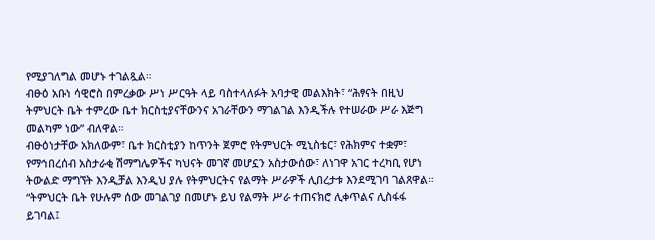የሚያገለግል መሆኑ ተገልጿል።
ብፁዕ አቡነ ሳዊሮስ በምረቃው ሥነ ሥርዓት ላይ ባስተላለፉት አባታዊ መልእክት፣ “ሕፃናት በዚህ ትምህርት ቤት ተምረው ቤተ ክርስቲያናቸውንና አገራቸውን ማገልገል እንዲችሉ የተሠራው ሥራ እጅግ መልካም ነው” ብለዋል።
ብፁዕነታቸው አክለውም፣ ቤተ ክርስቲያን ከጥንት ጀምሮ የትምህርት ሚኒስቴር፣ የሕክምና ተቋም፣ የማኅበረሰብ አስታራቂ ሽማግሌዎችና ካህናት መገኛ መሆኗን አስታውሰው፣ ለነገዋ አገር ተረካቢ የሆነ ትውልድ ማግኘት እንዲቻል እንዲህ ያሉ የትምህርትና የልማት ሥራዎች ሊበረታቱ እንደሚገባ ገልጸዋል።
“ትምህርት ቤት የሁሉም ሰው መገልገያ በመሆኑ ይህ የልማት ሥራ ተጠናክሮ ሊቀጥልና ሊስፋፋ ይገባል፤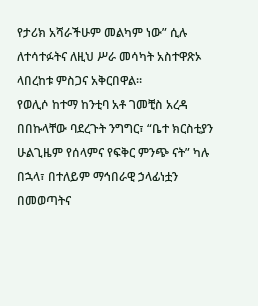የታሪክ አሻራችሁም መልካም ነው” ሲሉ ለተሳተፉትና ለዚህ ሥራ መሳካት አስተዋጽኦ ላበረከቱ ምስጋና አቅርበዋል።
የወሊሶ ከተማ ከንቲባ አቶ ገመቺስ አረዳ በበኩላቸው ባደረጉት ንግግር፣ “ቤተ ክርስቲያን ሁልጊዜም የሰላምና የፍቅር ምንጭ ናት” ካሉ በኋላ፣ በተለይም ማኅበራዊ ኃላፊነቷን በመወጣትና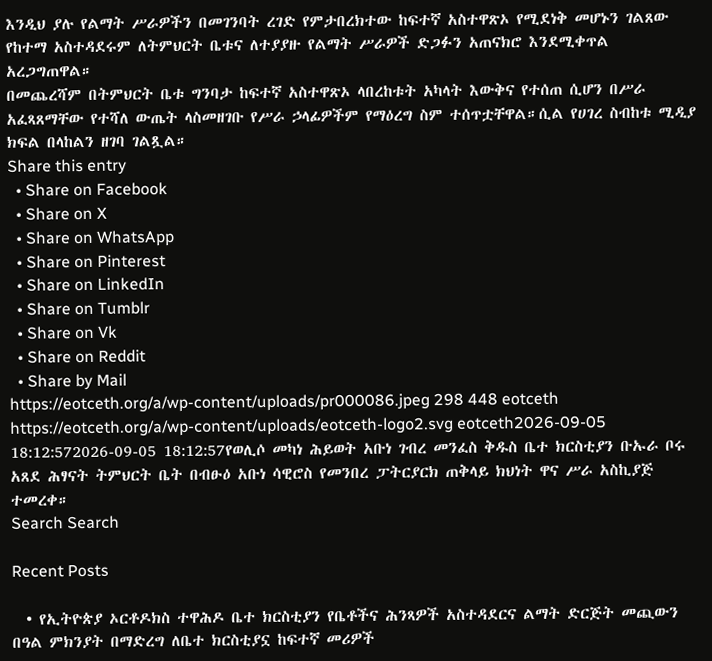እንዲህ ያሉ የልማት ሥራዎችን በመገንባት ረገድ የምታበረክተው ከፍተኛ አስተዋጽኦ የሚደነቅ መሆኑን ገልጸው የከተማ አስተዳደሩም ለትምህርት ቤቱና ለተያያዙ የልማት ሥራዎች ድጋፉን አጠናክሮ እንደሚቀጥል አረጋግጠዋል።
በመጨረሻም በትምህርት ቤቱ ግንባታ ከፍተኛ አስተዋጽኦ ላበረከቱት አካላት እውቅና የተሰጠ ሲሆን በሥራ አፈጻጸማቸው የተሻለ ውጤት ላስመዘገቡ የሥራ ኃላፊዎችም የማዕረግ ስም ተሰጥቷቸዋል።ሲል የሀገረ ስብከቱ ሚዲያ ክፍል በላከልን ዘገባ ገልጿል።
Share this entry
  • Share on Facebook
  • Share on X
  • Share on WhatsApp
  • Share on Pinterest
  • Share on LinkedIn
  • Share on Tumblr
  • Share on Vk
  • Share on Reddit
  • Share by Mail
https://eotceth.org/a/wp-content/uploads/pr000086.jpeg 298 448 eotceth https://eotceth.org/a/wp-content/uploads/eotceth-logo2.svg eotceth2026-09-05 18:12:572026-09-05 18:12:57የወሊሶ መካነ ሕይወት አቡነ ገብረ መንፈስ ቅዱስ ቤተ ክርስቲያን ቡኡራ ቦሩ አጸደ ሕፃናት ትምህርት ቤት በብፁዕ አቡነ ሳዊሮስ የመንበረ ፓትርያርክ ጠቅላይ ክህነት ዋና ሥራ አስኪያጅ ተመረቀ።
Search Search

Recent Posts

  • የኢትዮጵያ ኦርቶዶክስ ተዋሕዶ ቤተ ክርስቲያን የቤቶችና ሕንጻዎች አስተዳደርና ልማት ድርጅት መጪውን በዓል ምክንያት በማድረግ ለቤተ ክርስቲያኗ ከፍተኛ መሪዎች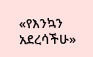«የእንኳን አደረሳችሁ»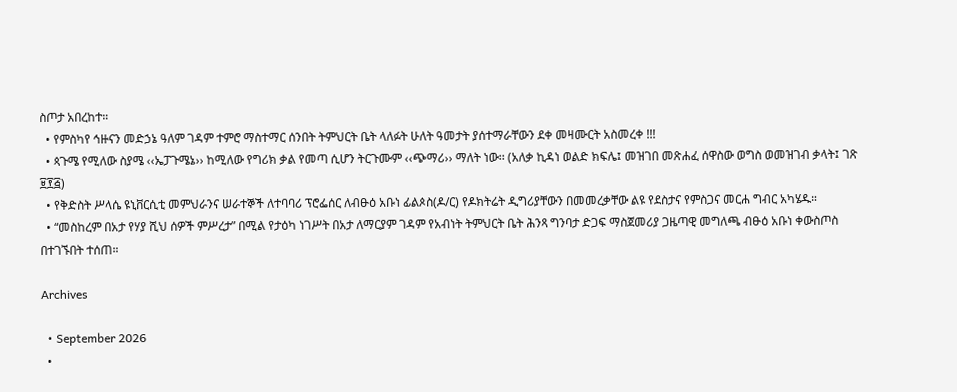ስጦታ አበረከተ።
  • የምስካየ ኅዙናን መድኃኔ ዓለም ገዳም ተምሮ ማስተማር ሰንበት ትምህርት ቤት ላለፉት ሁለት ዓመታት ያሰተማራቸውን ደቀ መዛሙርት አስመረቀ !!!
  • ጳጉሜ የሚለው ስያሜ ‹‹ኤፓጉሜኔ›› ከሚለው የግሪክ ቃል የመጣ ሲሆን ትርጉሙም ‹‹ጭማሪ›› ማለት ነው፡፡ (አለቃ ኪዳነ ወልድ ክፍሌ፤ መዝገበ መጽሐፈ ሰዋስው ወግስ ወመዝገብ ቃላት፤ ገጽ ፱፻፭)
  • የቅድስት ሥላሴ ዩኒቨርሲቲ መምህራንና ሠራተኞች ለተባባሪ ፕሮፌሰር ለብፁዕ አቡነ ፊልጶስ(ዶ/ር) የዶክትሬት ዲግሪያቸውን በመመረቃቸው ልዩ የደስታና የምስጋና መርሐ ግብር አካሄዱ።
  • “መስከረም በአታ የሃያ ሺህ ሰዎች ምሥረታ” በሚል የታዕካ ነገሥት በአታ ለማርያም ገዳም የአብነት ትምህርት ቤት ሕንጻ ግንባታ ድጋፍ ማስጀመሪያ ጋዜጣዊ መግለጫ ብፁዕ አቡነ ቀውስጦስ በተገኙበት ተሰጠ።

Archives

  • September 2026
  •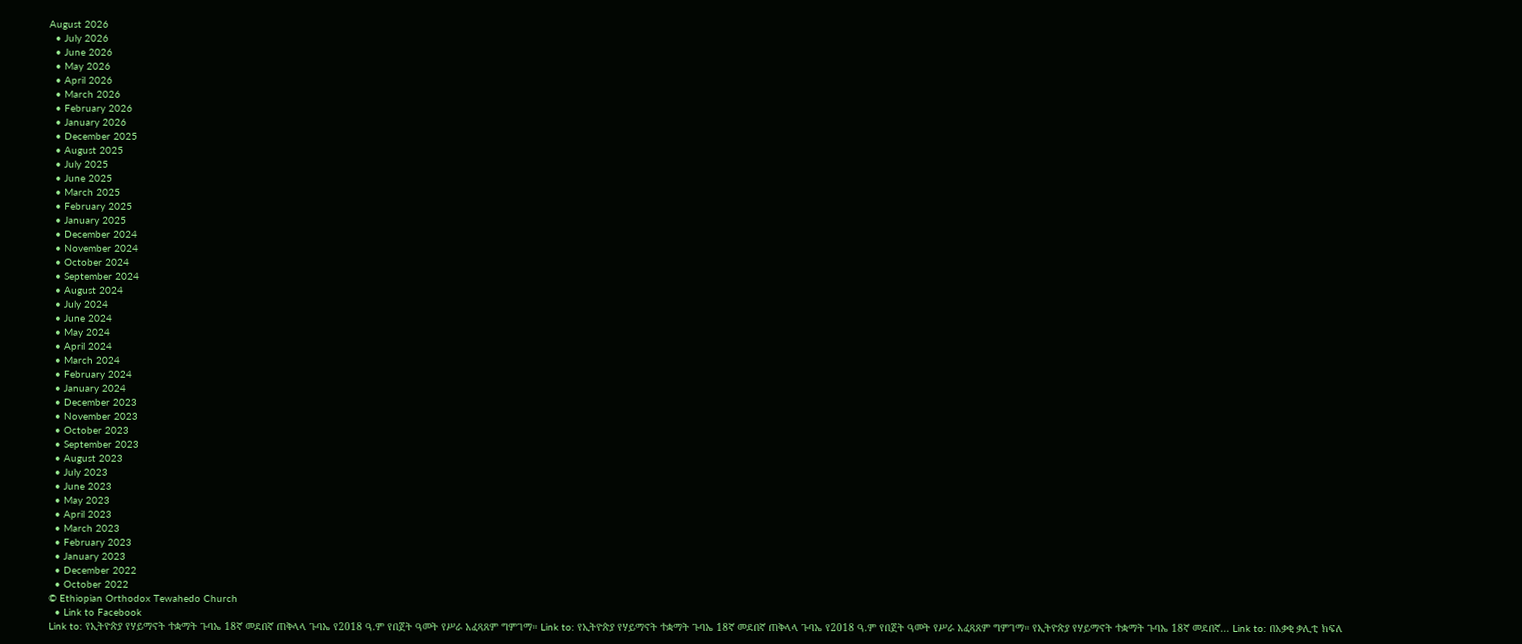August 2026
  • July 2026
  • June 2026
  • May 2026
  • April 2026
  • March 2026
  • February 2026
  • January 2026
  • December 2025
  • August 2025
  • July 2025
  • June 2025
  • March 2025
  • February 2025
  • January 2025
  • December 2024
  • November 2024
  • October 2024
  • September 2024
  • August 2024
  • July 2024
  • June 2024
  • May 2024
  • April 2024
  • March 2024
  • February 2024
  • January 2024
  • December 2023
  • November 2023
  • October 2023
  • September 2023
  • August 2023
  • July 2023
  • June 2023
  • May 2023
  • April 2023
  • March 2023
  • February 2023
  • January 2023
  • December 2022
  • October 2022
© Ethiopian Orthodox Tewahedo Church
  • Link to Facebook
Link to: የኢትዮጵያ የሃይማኖት ተቋማት ጉባኤ 18ኛ መደበኛ ጠቅላላ ጉባኤ የ2018 ዓ.ም የበጀት ዓመት የሥራ አፈጻጸም ግምገማ። Link to: የኢትዮጵያ የሃይማኖት ተቋማት ጉባኤ 18ኛ መደበኛ ጠቅላላ ጉባኤ የ2018 ዓ.ም የበጀት ዓመት የሥራ አፈጻጸም ግምገማ። የኢትዮጵያ የሃይማኖት ተቋማት ጉባኤ 18ኛ መደበኛ... Link to: በአቃቂ ቃሊቲ ክፍለ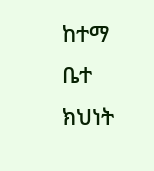ከተማ ቤተ ክህነት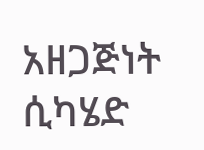አዘጋጅነት ሲካሄድ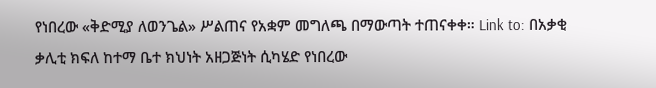የነበረው «ቅድሚያ ለወንጌል» ሥልጠና የአቋም መግለጫ በማውጣት ተጠናቀቀ። Link to: በአቃቂ ቃሊቲ ክፍለ ከተማ ቤተ ክህነት አዘጋጅነት ሲካሄድ የነበረው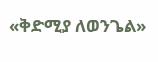«ቅድሚያ ለወንጌል»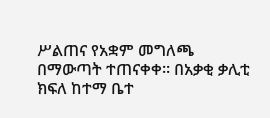ሥልጠና የአቋም መግለጫ በማውጣት ተጠናቀቀ። በአቃቂ ቃሊቲ ክፍለ ከተማ ቤተ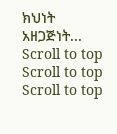ክህነት አዘጋጅነት...
Scroll to top Scroll to top Scroll to top